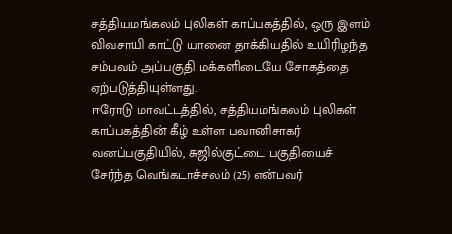சத்தியமங்கலம் புலிகள் காப்பகத்தில், ஒரு இளம் விவசாயி காட்டு யானை தாக்கியதில் உயிரிழந்த சம்பவம் அப்பகுதி மக்களிடையே சோகத்தை ஏற்படுத்தியுள்ளது.
ஈரோடு மாவட்டத்தில், சத்தியமங்கலம் புலிகள் காப்பகத்தின் கீழ் உள்ள பவானிசாகர் வனப்பகுதியில், சுஜில்குட்டை பகுதியைச் சேர்ந்த வெங்கடாச்சலம் (25) என்பவர்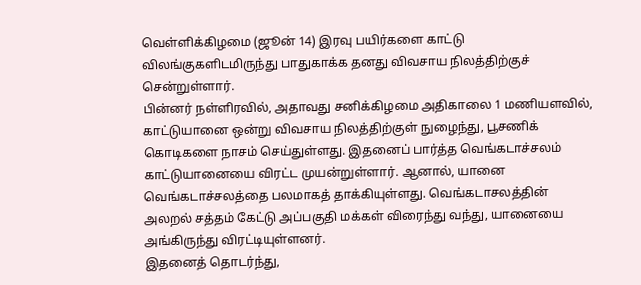வெள்ளிக்கிழமை (ஜூன் 14) இரவு பயிர்களை காட்டு விலங்குகளிடமிருந்து பாதுகாக்க தனது விவசாய நிலத்திற்குச் சென்றுள்ளார்.
பின்னர் நள்ளிரவில், அதாவது சனிக்கிழமை அதிகாலை 1 மணியளவில், காட்டுயானை ஒன்று விவசாய நிலத்திற்குள் நுழைந்து, பூசணிக் கொடிகளை நாசம் செய்துள்ளது. இதனைப் பார்த்த வெங்கடாச்சலம் காட்டுயானையை விரட்ட முயன்றுள்ளார். ஆனால், யானை வெங்கடாச்சலத்தை பலமாகத் தாக்கியுள்ளது. வெங்கடாசலத்தின் அலறல் சத்தம் கேட்டு அப்பகுதி மக்கள் விரைந்து வந்து, யானையை அங்கிருந்து விரட்டியுள்ளனர்.
இதனைத் தொடர்ந்து,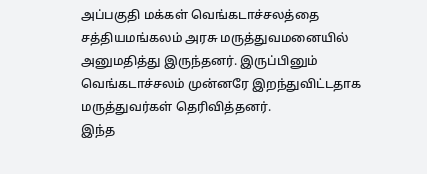அப்பகுதி மக்கள் வெங்கடாச்சலத்தை சத்தியமங்கலம் அரசு மருத்துவமனையில் அனுமதித்து இருந்தனர். இருப்பினும் வெங்கடாச்சலம் முன்னரே இறந்துவிட்டதாக மருத்துவர்கள் தெரிவித்தனர்.
இந்த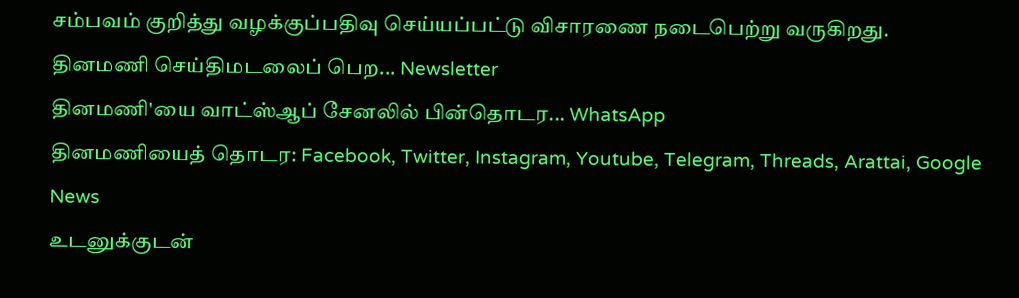சம்பவம் குறித்து வழக்குப்பதிவு செய்யப்பட்டு விசாரணை நடைபெற்று வருகிறது.
தினமணி செய்திமடலைப் பெற... Newsletter
தினமணி'யை வாட்ஸ்ஆப் சேனலில் பின்தொடர... WhatsApp
தினமணியைத் தொடர: Facebook, Twitter, Instagram, Youtube, Telegram, Threads, Arattai, Google News
உடனுக்குடன்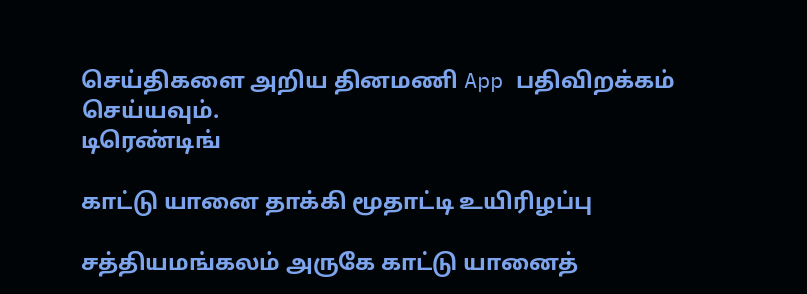செய்திகளை அறிய தினமணி App பதிவிறக்கம் செய்யவும்.
டிரெண்டிங்

காட்டு யானை தாக்கி மூதாட்டி உயிரிழப்பு

சத்தியமங்கலம் அருகே காட்டு யானைத்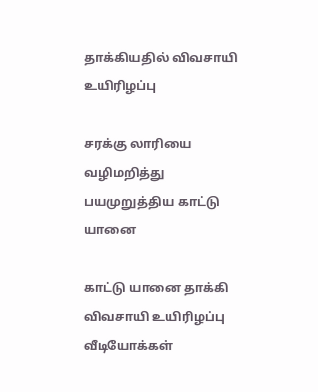தாக்கியதில் விவசாயி உயிரிழப்பு

சரக்கு லாரியை வழிமறித்து பயமுறுத்திய காட்டு யானை

காட்டு யானை தாக்கி விவசாயி உயிரிழப்பு
வீடியோக்கள்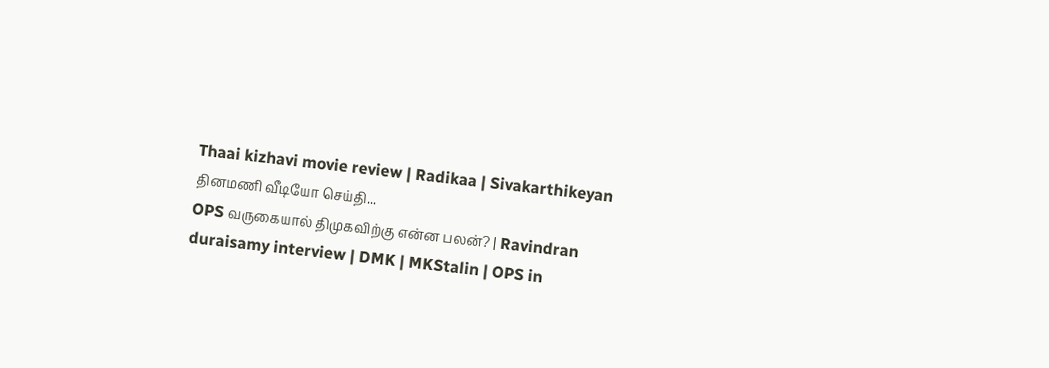Thaai kizhavi movie review | Radikaa | Sivakarthikeyan
தினமணி வீடியோ செய்தி...
OPS வருகையால் திமுகவிற்கு என்ன பலன்? | Ravindran duraisamy interview | DMK | MKStalin | OPS in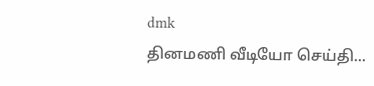dmk
தினமணி வீடியோ செய்தி...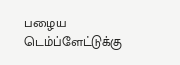பழைய டெம்ப்ளேட்டுக்கு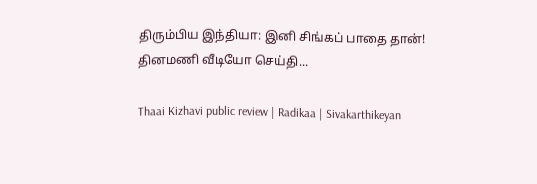திரும்பிய இந்தியா: இனி சிங்கப் பாதை தான்!
தினமணி வீடியோ செய்தி...

Thaai Kizhavi public review | Radikaa | Sivakarthikeyan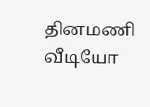தினமணி வீடியோ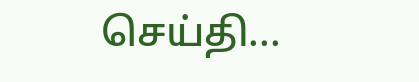செய்தி...